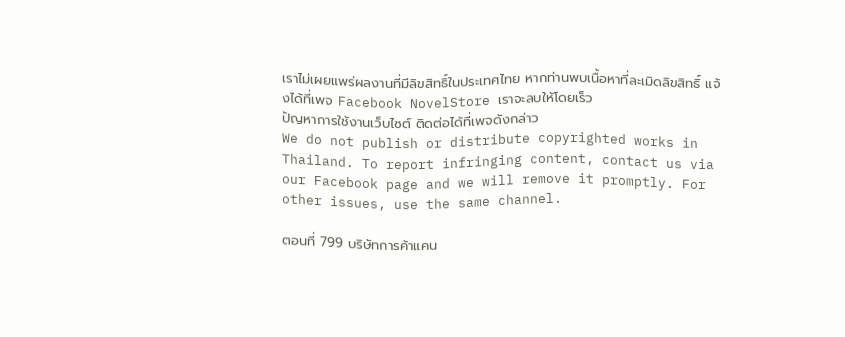เราไม่เผยแพร่ผลงานที่มีลิขสิทธิ์ในประเทศไทย หากท่านพบเนื้อหาที่ละเมิดลิขสิทธิ์ แจ้งได้ที่เพจ Facebook NovelStore เราจะลบให้โดยเร็ว
ปัญหาการใช้งานเว็บไซต์ ติดต่อได้ที่เพจดังกล่าว
We do not publish or distribute copyrighted works in Thailand. To report infringing content, contact us via our Facebook page and we will remove it promptly. For other issues, use the same channel.

ตอนที่ 799 บริษัทการค้าแคน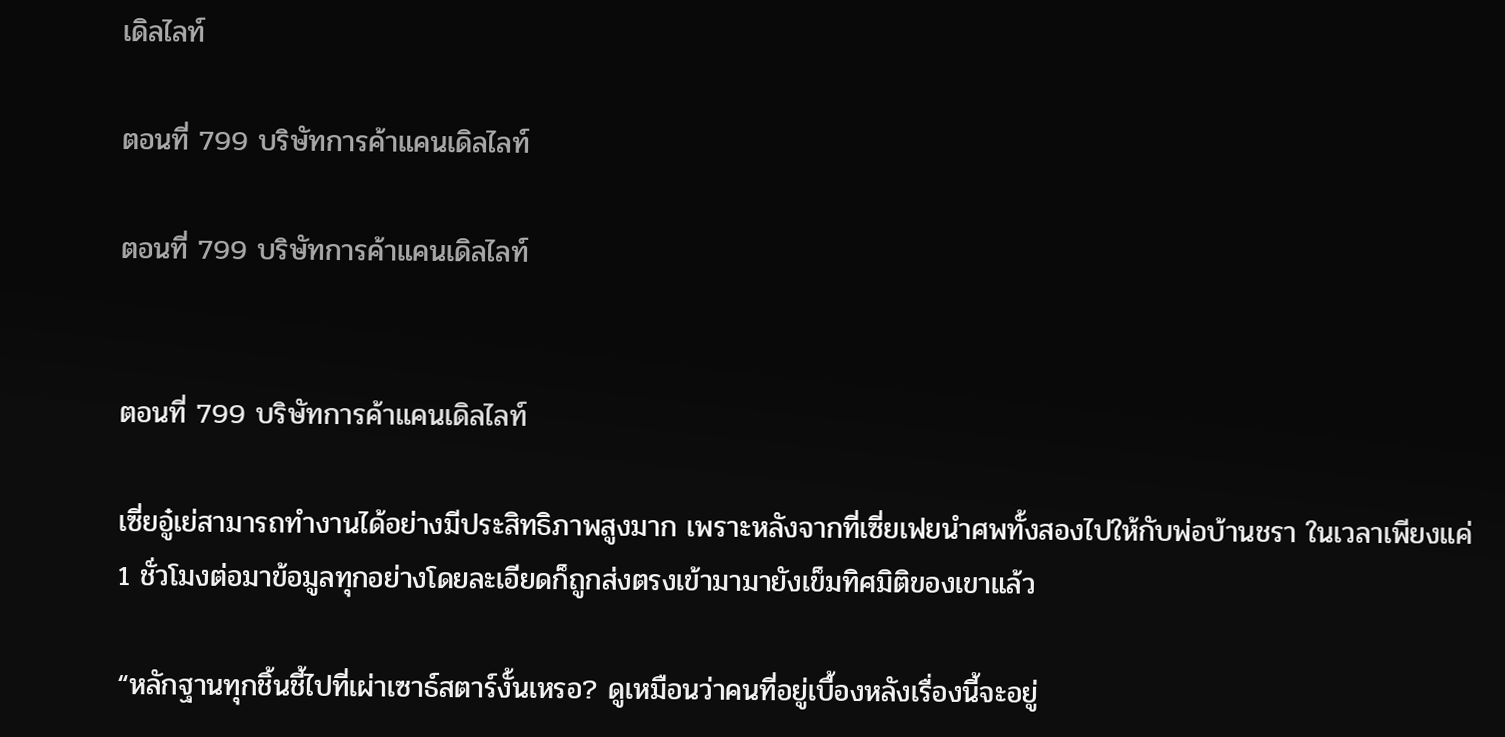เดิลไลท์

ตอนที่ 799 บริษัทการค้าแคนเดิลไลท์

ตอนที่ 799 บริษัทการค้าแคนเดิลไลท์


ตอนที่ 799 บริษัทการค้าแคนเดิลไลท์

เซี่ยอู๋เย่สามารถทำงานได้อย่างมีประสิทธิภาพสูงมาก เพราะหลังจากที่เซี่ยเฟยนำศพทั้งสองไปให้กับพ่อบ้านชรา ในเวลาเพียงแค่ 1 ชั่วโมงต่อมาข้อมูลทุกอย่างโดยละเอียดก็ถูกส่งตรงเข้ามามายังเข็มทิศมิติของเขาแล้ว

“หลักฐานทุกชิ้นชี้ไปที่เผ่าเซาธ์สตาร์งั้นเหรอ? ดูเหมือนว่าคนที่อยู่เบื้องหลังเรื่องนี้จะอยู่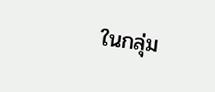ในกลุ่ม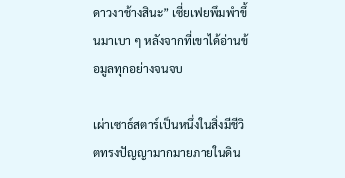ดาวงาช้างสินะ” เซี่ยเฟยพึมพำขึ้นมาเบา ๆ หลังจากที่เขาได้อ่านข้อมูลทุกอย่างจนจบ

เผ่าเซาธ์สตาร์เป็นหนึ่งในสิ่งมีชีวิตทรงปัญญามากมายภายในดิน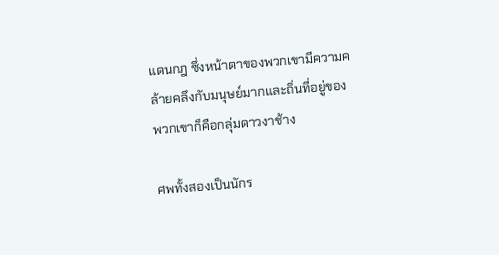แดนกฎ ซึ่งหน้าตาของพวกเขามีความคล้ายคลึงกับมนุษย์มากและถิ่นที่อยู่ของพวกเขาก็คือกลุ่มดาวงาช้าง

ศพทั้งสองเป็นนักร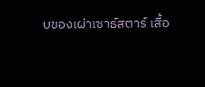บของเผ่าเซาธ์สตาร์ เสื้อ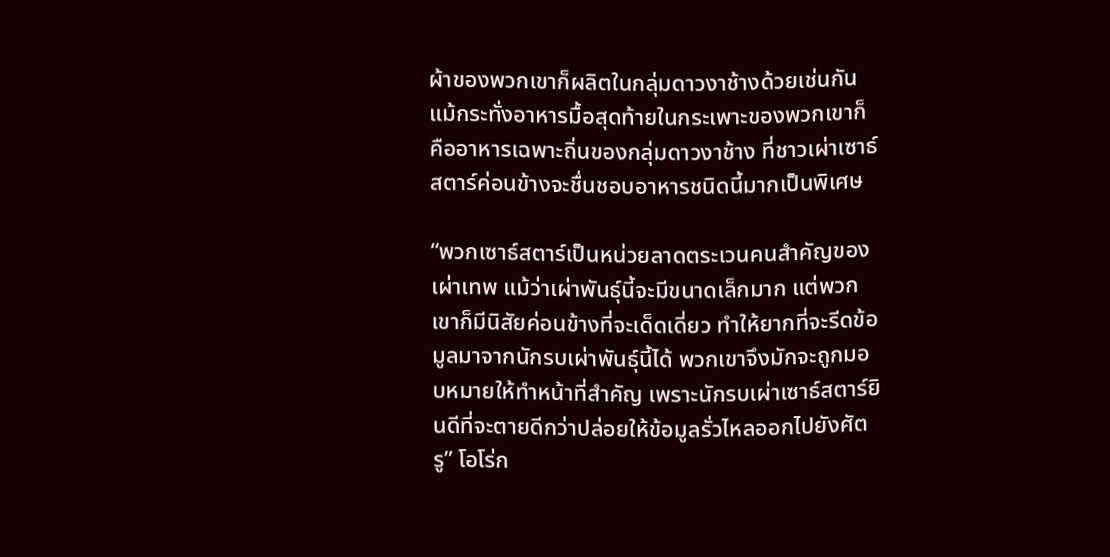ผ้าของพวกเขาก็ผลิตในกลุ่มดาวงาช้างด้วยเช่นกัน แม้กระทั่งอาหารมื้อสุดท้ายในกระเพาะของพวกเขาก็คืออาหารเฉพาะถิ่นของกลุ่มดาวงาช้าง ที่ชาวเผ่าเซาธ์สตาร์ค่อนข้างจะชื่นชอบอาหารชนิดนี้มากเป็นพิเศษ

“พวกเซาธ์สตาร์เป็นหน่วยลาดตระเวนคนสำคัญของเผ่าเทพ แม้ว่าเผ่าพันธุ์นี้จะมีขนาดเล็กมาก แต่พวกเขาก็มีนิสัยค่อนข้างที่จะเด็ดเดี่ยว ทำให้ยากที่จะรีดข้อมูลมาจากนักรบเผ่าพันธุ์นี้ได้ พวกเขาจึงมักจะถูกมอบหมายให้ทำหน้าที่สำคัญ เพราะนักรบเผ่าเซาธ์สตาร์ยินดีที่จะตายดีกว่าปล่อยให้ข้อมูลรั่วไหลออกไปยังศัตรู” โอโร่ก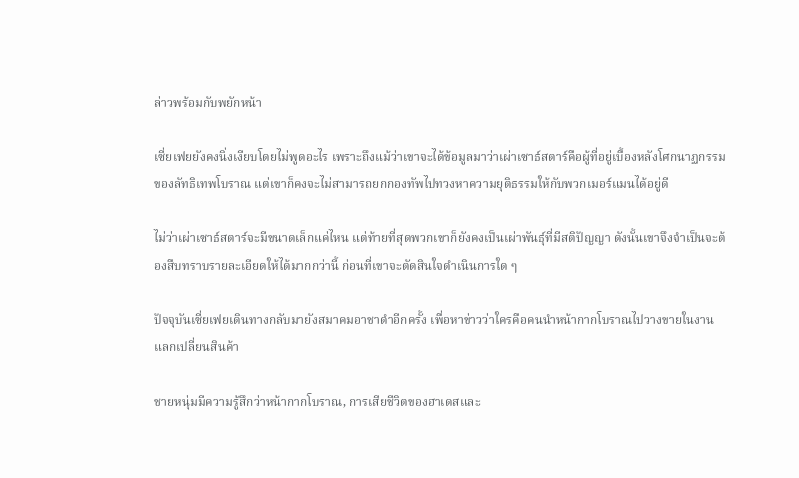ล่าวพร้อมกับพยักหน้า

เซี่ยเฟยยังคงนิ่งเงียบโดยไม่พูดอะไร เพราะถึงแม้ว่าเขาจะได้ข้อมูลมาว่าเผ่าเซาธ์สตาร์คือผู้ที่อยู่เบื้องหลังโศกนาฏกรรมของลัทธิเทพโบราณ แต่เขาก็คงจะไม่สามารถยกกองทัพไปทวงหาความยุติธรรมให้กับพวกเมอร์แมนได้อยู่ดี

ไม่ว่าเผ่าเซาธ์สตาร์จะมีขนาดเล็กแค่ไหน แต่ท้ายที่สุดพวกเขาก็ยังคงเป็นเผ่าพันธุ์ที่มีสติปัญญา ดังนั้นเขาจึงจำเป็นจะต้องสืบทราบรายละเอียดให้ได้มากกว่านี้ ก่อนที่เขาจะตัดสินใจดำเนินการใด ๆ

ปัจจุบันเซี่ยเฟยเดินทางกลับมายังสมาคมอาชาดำอีกครั้ง เพื่อหาข่าวว่าใครคือคนนำหน้ากากโบราณไปวางขายในงานแลกเปลี่ยนสินค้า

ชายหนุ่มมีความรู้สึกว่าหน้ากากโบราณ, การเสียชีวิตของฮาเดสและ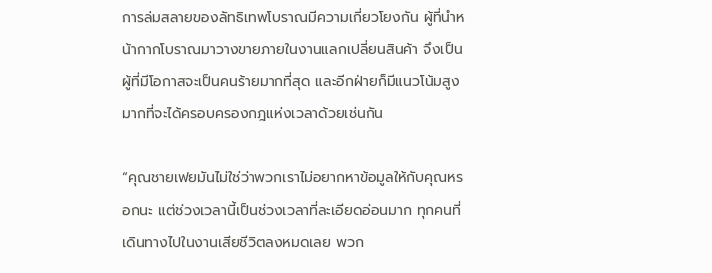การล่มสลายของลัทธิเทพโบราณมีความเกี่ยวโยงกัน ผู้ที่นำหน้ากากโบราณมาวางขายภายในงานแลกเปลี่ยนสินค้า จึงเป็นผู้ที่มีโอกาสจะเป็นคนร้ายมากที่สุด และอีกฝ่ายก็มีแนวโน้มสูงมากที่จะได้ครอบครองกฎแห่งเวลาด้วยเช่นกัน

“คุณชายเฟยมันไม่ใช่ว่าพวกเราไม่อยากหาข้อมูลให้กับคุณหรอกนะ แต่ช่วงเวลานี้เป็นช่วงเวลาที่ละเอียดอ่อนมาก ทุกคนที่เดินทางไปในงานเสียชีวิตลงหมดเลย พวก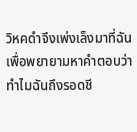วิหคดำจึงเพ่งเล็งมาที่ฉันเพื่อพยายามหาคำตอบว่าทำไมฉันถึงรอดชี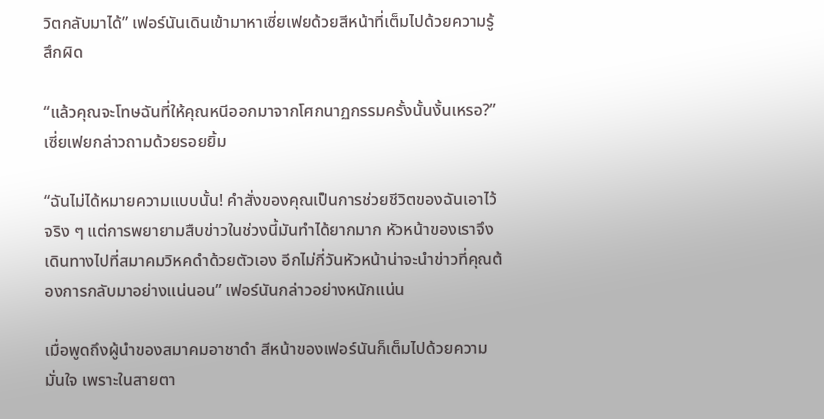วิตกลับมาได้” เฟอร์นันเดินเข้ามาหาเซี่ยเฟยด้วยสีหน้าที่เต็มไปด้วยความรู้สึกผิด

“แล้วคุณจะโทษฉันที่ให้คุณหนีออกมาจากโศกนาฏกรรมครั้งนั้นงั้นเหรอ?” เซี่ยเฟยกล่าวถามด้วยรอยยิ้ม

“ฉันไม่ได้หมายความแบบนั้น! คำสั่งของคุณเป็นการช่วยชีวิตของฉันเอาไว้จริง ๆ แต่การพยายามสืบข่าวในช่วงนี้มันทำได้ยากมาก หัวหน้าของเราจึงเดินทางไปที่สมาคมวิหคดำด้วยตัวเอง อีกไม่กี่วันหัวหน้าน่าจะนำข่าวที่คุณต้องการกลับมาอย่างแน่นอน” เฟอร์นันกล่าวอย่างหนักแน่น

เมื่อพูดถึงผู้นำของสมาคมอาชาดำ สีหน้าของเฟอร์นันก็เต็มไปด้วยความมั่นใจ เพราะในสายตา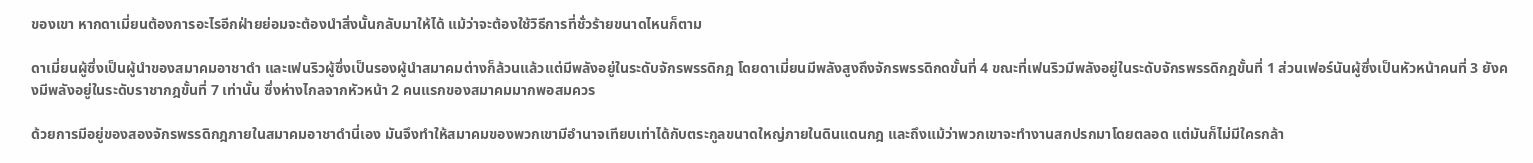ของเขา หากดาเมี่ยนต้องการอะไรอีกฝ่ายย่อมจะต้องนำสิ่งนั้นกลับมาให้ได้ แม้ว่าจะต้องใช้วิธีการที่ชั่วร้ายขนาดไหนก็ตาม

ดาเมี่ยนผู้ซึ่งเป็นผู้นำของสมาคมอาชาดำ และเฟนริวผู้ซึ่งเป็นรองผู้นำสมาคมต่างก็ล้วนแล้วแต่มีพลังอยู่ในระดับจักรพรรดิกฎ โดยดาเมี่ยนมีพลังสูงถึงจักรพรรดิกดขั้นที่ 4 ขณะที่เฟนริวมีพลังอยู่ในระดับจักรพรรดิกฎขั้นที่ 1 ส่วนเฟอร์นันผู้ซึ่งเป็นหัวหน้าคนที่ 3 ยังคงมีพลังอยู่ในระดับราชากฎขั้นที่ 7 เท่านั้น ซึ่งห่างไกลจากหัวหน้า 2 คนแรกของสมาคมมากพอสมควร

ด้วยการมีอยู่ของสองจักรพรรดิกฎภายในสมาคมอาชาดำนี่เอง มันจึงทำให้สมาคมของพวกเขามีอำนาจเทียบเท่าได้กับตระกูลขนาดใหญ่ภายในดินแดนกฎ และถึงแม้ว่าพวกเขาจะทำงานสกปรกมาโดยตลอด แต่มันก็ไม่มีใครกล้า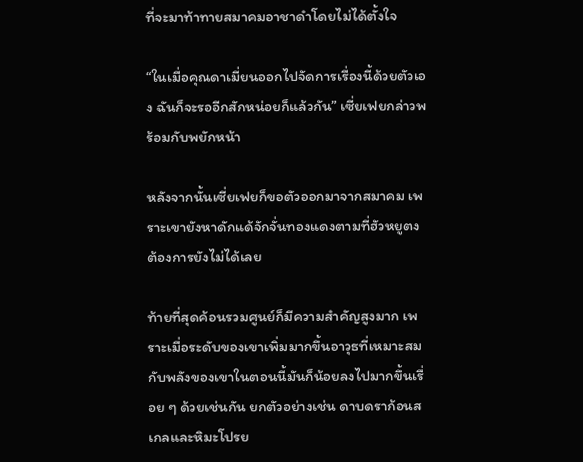ที่จะมาท้าทายสมาคมอาชาดำโดยไม่ได้ตั้งใจ

“ในเมื่อคุณดาเมี่ยนออกไปจัดการเรื่องนี้ด้วยตัวเอง ฉันก็จะรออีกสักหน่อยก็แล้วกัน” เซี่ยเฟยกล่าวพร้อมกับพยักหน้า

หลังจากนั้นเซี่ยเฟยก็ขอตัวออกมาจากสมาคม เพราะเขายังหาดักแด้จักจั่นทองแดงตามที่ฮัวหยูตงต้องการยังไม่ได้เลย

ท้ายที่สุดค้อนรวมศูนย์ก็มีความสำคัญสูงมาก เพราะเมื่อระดับของเขาเพิ่มมากขึ้นอาวุธที่เหมาะสมกับพลังของเขาในตอนนี้มันก็น้อยลงไปมากขึ้นเรื่อย ๆ ด้วยเช่นกัน ยกตัวอย่างเช่น ดาบดราก้อนสเกลและหิมะโปรย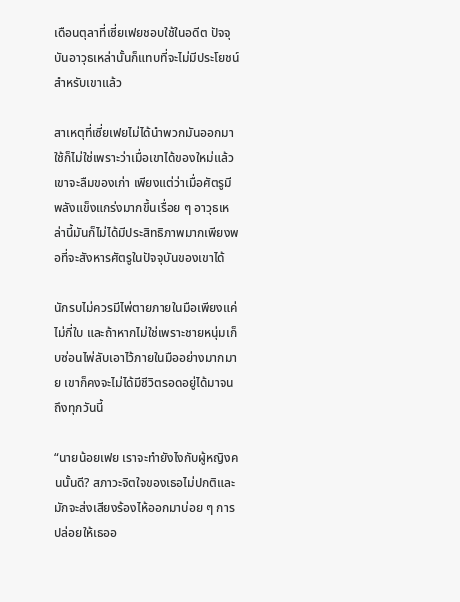เดือนตุลาที่เซี่ยเฟยชอบใช้ในอดีต ปัจจุบันอาวุธเหล่านั้นก็แทบที่จะไม่มีประโยชน์สำหรับเขาแล้ว

สาเหตุที่เซี่ยเฟยไม่ได้นำพวกมันออกมาใช้ก็ไม่ใช่เพราะว่าเมื่อเขาได้ของใหม่แล้วเขาจะลืมของเก่า เพียงแต่ว่าเมื่อศัตรูมีพลังแข็งแกร่งมากขึ้นเรื่อย ๆ อาวุธเหล่านี้มันก็ไม่ได้มีประสิทธิภาพมากเพียงพอที่จะสังหารศัตรูในปัจจุบันของเขาได้

นักรบไม่ควรมีไพ่ตายภายในมือเพียงแค่ไม่กี่ใบ และถ้าหากไม่ใช่เพราะชายหนุ่มเก็บซ่อนไพ่ลับเอาไว้ภายในมืออย่างมากมาย เขาก็คงจะไม่ได้มีชีวิตรอดอยู่ได้มาจนถึงทุกวันนี้

“นายน้อยเฟย เราจะทำยังไงกับผู้หญิงคนนั้นดี? สภาวะจิตใจของเธอไม่ปกติและมักจะส่งเสียงร้องไห้ออกมาบ่อย ๆ การปล่อยให้เธออ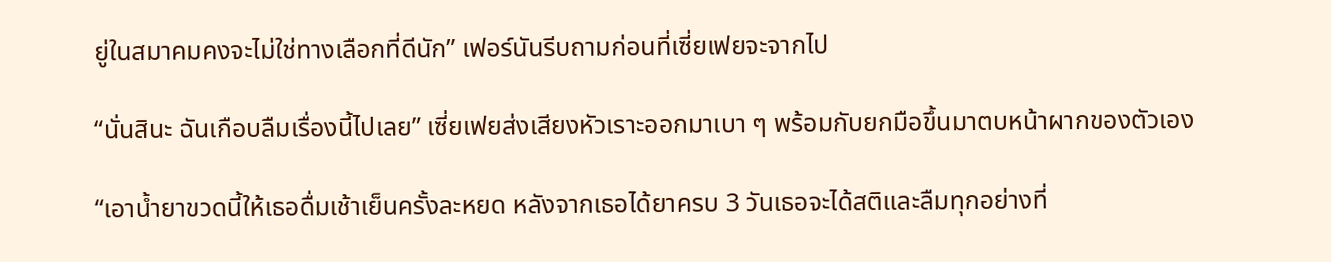ยู่ในสมาคมคงจะไม่ใช่ทางเลือกที่ดีนัก” เฟอร์นันรีบถามก่อนที่เซี่ยเฟยจะจากไป

“นั่นสินะ ฉันเกือบลืมเรื่องนี้ไปเลย” เซี่ยเฟยส่งเสียงหัวเราะออกมาเบา ๆ พร้อมกับยกมือขึ้นมาตบหน้าผากของตัวเอง

“เอาน้ำยาขวดนี้ให้เธอดื่มเช้าเย็นครั้งละหยด หลังจากเธอได้ยาครบ 3 วันเธอจะได้สติและลืมทุกอย่างที่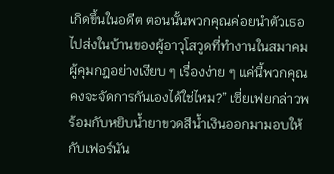เกิดขึ้นในอดีต ตอนนั้นพวกคุณค่อยนำตัวเธอไปส่งในบ้านของผู้อาวุโสวูดที่ทำงานในสมาคมผู้คุมกฎอย่างเงียบ ๆ เรื่องง่าย ๆ แค่นี้พวกคุณคงจะจัดการกันเองได้ใช่ไหม?” เซี่ยเฟยกล่าวพร้อมกับหยิบน้ำยาขวดสีน้ำเงินออกมามอบให้กับเฟอร์นัน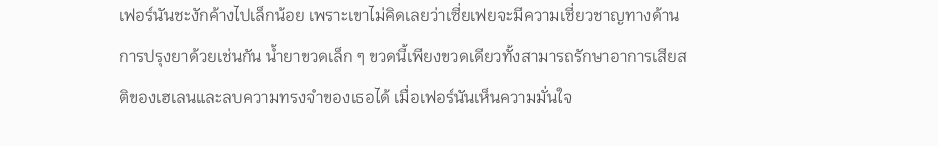เฟอร์นันชะงักค้างไปเล็กน้อย เพราะเขาไม่คิดเลยว่าเซี่ยเฟยจะมีความเชี่ยวชาญทางด้านการปรุงยาด้วยเช่นกัน น้ำยาขวดเล็ก ๆ ขวดนี้เพียงขวดเดียวทั้งสามารถรักษาอาการเสียสติของเฮเลนและลบความทรงจำของเธอได้ เมื่อเฟอร์นันเห็นความมั่นใจ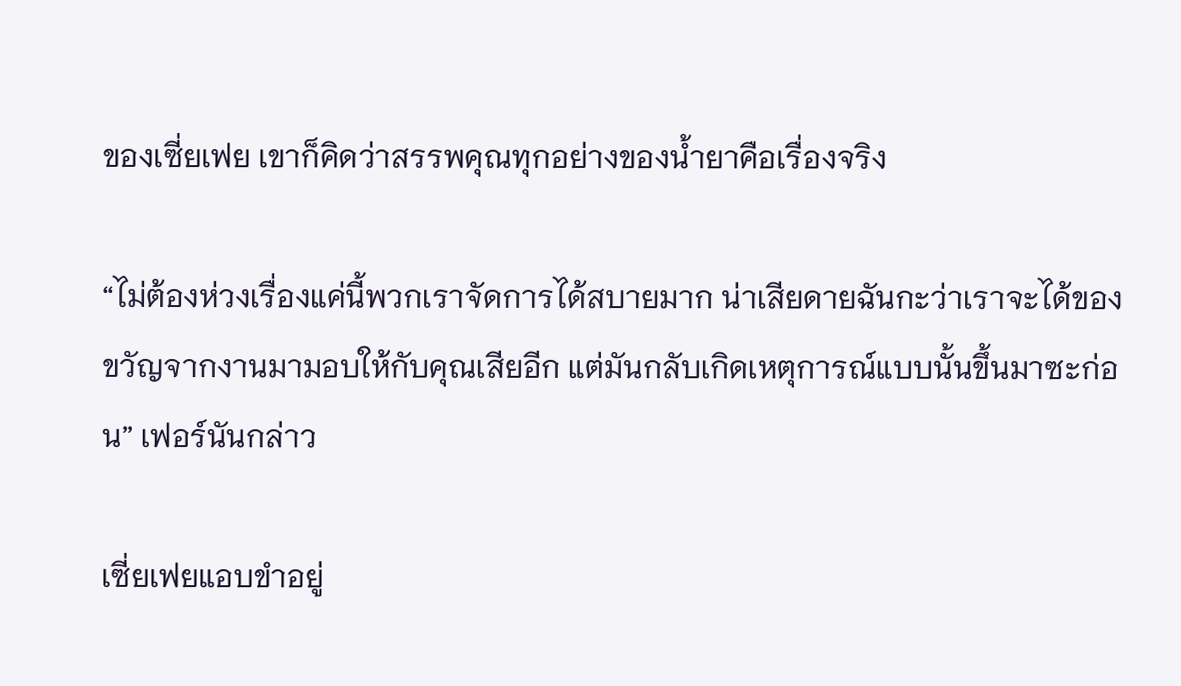ของเซี่ยเฟย เขาก็คิดว่าสรรพคุณทุกอย่างของน้ำยาคือเรื่องจริง

“ไม่ต้องห่วงเรื่องแค่นี้พวกเราจัดการได้สบายมาก น่าเสียดายฉันกะว่าเราจะได้ของขวัญจากงานมามอบให้กับคุณเสียอีก แต่มันกลับเกิดเหตุการณ์แบบนั้นขึ้นมาซะก่อน” เฟอร์นันกล่าว

เซี่ยเฟยแอบขำอยู่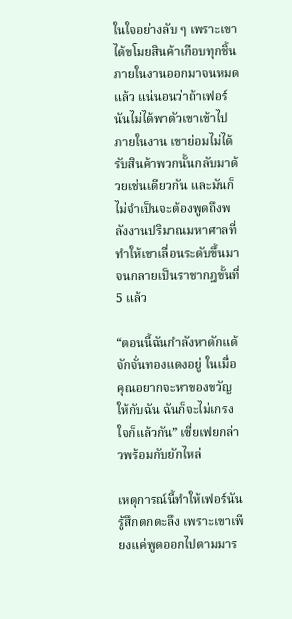ในใจอย่างลับ ๆ เพราะเขาได้ขโมยสินค้าเกือบทุกชิ้นภายในงานออกมาจนหมดแล้ว แน่นอนว่าถ้าเฟอร์นันไม่ได้พาตัวเขาเข้าไปภายในงาน เขาย่อมไม่ได้รับสินค้าพวกนั้นกลับมาด้วยเช่นเดียวกัน และมันก็ไม่จำเป็นจะต้องพูดถึงพลังงานปริมาณมหาศาลที่ทำให้เขาเลื่อนระดับขึ้นมาจนกลายเป็นราชากฎขั้นที่ 5 แล้ว

“ตอนนี้ฉันกำลังหาดักแด้จักจั่นทองแดงอยู่ ในเมื่อคุณอยากจะหาของขวัญให้กับฉัน ฉันก็จะไม่เกรงใจก็แล้วกัน” เซี่ยเฟยกล่าวพร้อมกับยักไหล่

เหตุการณ์นี้ทำให้เฟอร์นันรู้สึกตกตะลึง เพราะเขาเพียงแค่พูดออกไปตามมาร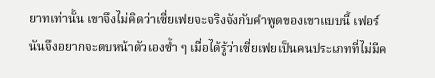ยาทเท่านั้น เขาจึงไม่คิดว่าเซี่ยเฟยจะจริงจังกับคำพูดของเขาแบบนี้ เฟอร์นันจึงอยากจะตบหน้าตัวเองซ้ำ ๆ เมื่อได้รู้ว่าเซี่ยเฟยเป็นคนประเภทที่ไม่มีค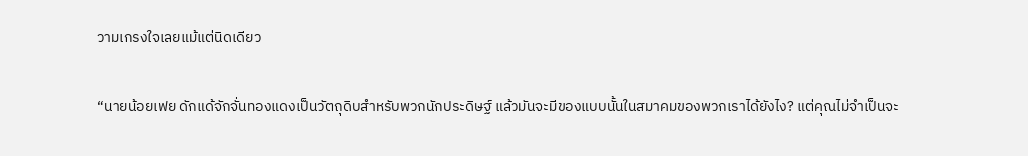วามเกรงใจเลยแม้แต่นิดเดียว

“นายน้อยเฟย ดักแด้จักจั่นทองแดงเป็นวัตถุดิบสำหรับพวกนักประดิษฐ์ แล้วมันจะมีของแบบนั้นในสมาคมของพวกเราได้ยังไง? แต่คุณไม่จำเป็นจะ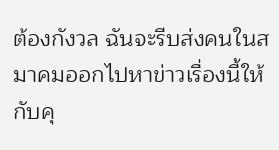ต้องกังวล ฉันจะรีบส่งคนในสมาคมออกไปหาข่าวเรื่องนี้ให้กับคุ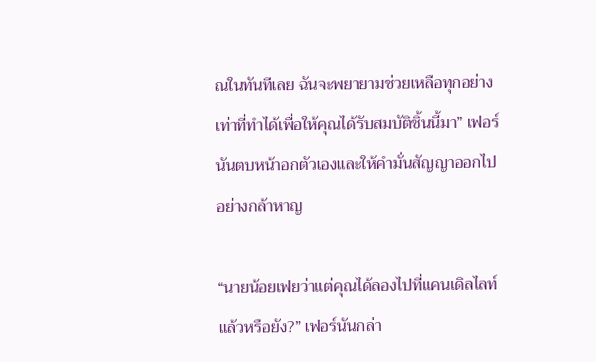ณในทันทีเลย ฉันจะพยายามช่วยเหลือทุกอย่างเท่าที่ทำได้เพื่อให้คุณได้รับสมบัติชิ้นนี้มา” เฟอร์นันตบหน้าอกตัวเองและให้คำมั่นสัญญาออกไปอย่างกล้าหาญ

“นายน้อยเฟยว่าแต่คุณได้ลองไปที่แคนเดิลไลท์แล้วหรือยัง?” เฟอร์นันกล่า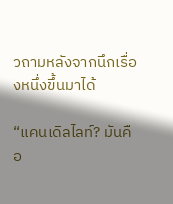วถามหลังจากนึกเรื่องหนึ่งขึ้นมาได้

“แคนเดิลไลท์? มันคือ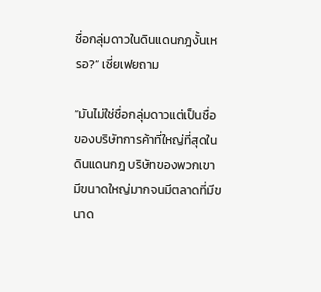ชื่อกลุ่มดาวในดินแดนกฎงั้นเหรอ?” เซี่ยเฟยถาม

“มันไม่ใช่ชื่อกลุ่มดาวแต่เป็นชื่อของบริษัทการค้าที่ใหญ่ที่สุดในดินแดนกฎ บริษัทของพวกเขามีขนาดใหญ่มากจนมีตลาดที่มีขนาด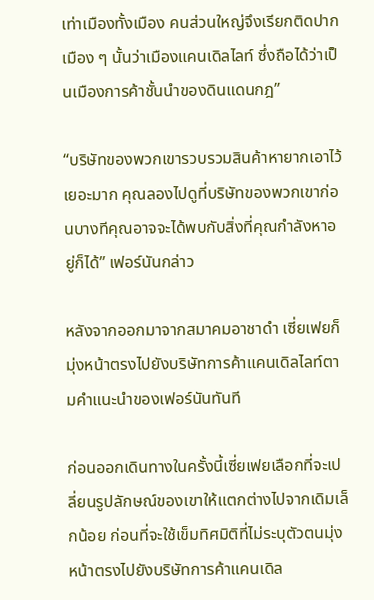เท่าเมืองทั้งเมือง คนส่วนใหญ่จึงเรียกติดปากเมือง ๆ นั้นว่าเมืองแคนเดิลไลท์ ซึ่งถือได้ว่าเป็นเมืองการค้าชั้นนำของดินแดนกฎ”

“บริษัทของพวกเขารวบรวมสินค้าหายากเอาไว้เยอะมาก คุณลองไปดูที่บริษัทของพวกเขาก่อนบางทีคุณอาจจะได้พบกับสิ่งที่คุณกำลังหาอยู่ก็ได้” เฟอร์นันกล่าว

หลังจากออกมาจากสมาคมอาชาดำ เซี่ยเฟยก็มุ่งหน้าตรงไปยังบริษัทการค้าแคนเดิลไลท์ตามคำแนะนำของเฟอร์นันทันที

ก่อนออกเดินทางในครั้งนี้เซี่ยเฟยเลือกที่จะเปลี่ยนรูปลักษณ์ของเขาให้แตกต่างไปจากเดิมเล็กน้อย ก่อนที่จะใช้เข็มทิศมิติที่ไม่ระบุตัวตนมุ่งหน้าตรงไปยังบริษัทการค้าแคนเดิล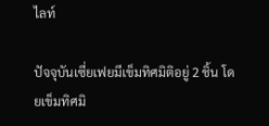ไลท์

ปัจจุบันเซี่ยเฟยมีเข็มทิศมิติอยู่ 2 ชิ้น โดยเข็มทิศมิ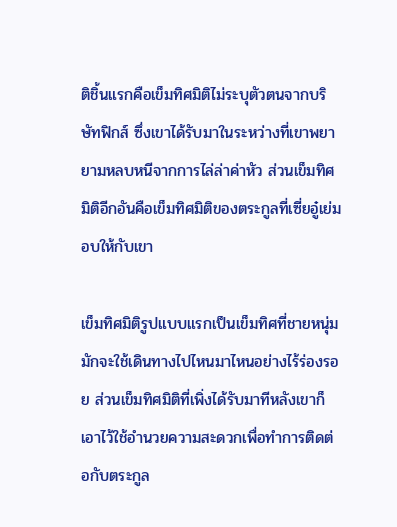ติชิ้นแรกคือเข็มทิศมิติไม่ระบุตัวตนจากบริษัทฟิกส์ ซึ่งเขาได้รับมาในระหว่างที่เขาพยายามหลบหนีจากการไล่ล่าค่าหัว ส่วนเข็มทิศมิติอีกอันคือเข็มทิศมิติของตระกูลที่เซี่ยอู๋เย่มอบให้กับเขา

เข็มทิศมิติรูปแบบแรกเป็นเข็มทิศที่ชายหนุ่มมักจะใช้เดินทางไปไหนมาไหนอย่างไร้ร่องรอย ส่วนเข็มทิศมิติที่เพิ่งได้รับมาทีหลังเขาก็เอาไว้ใช้อำนวยความสะดวกเพื่อทำการติดต่อกับตระกูล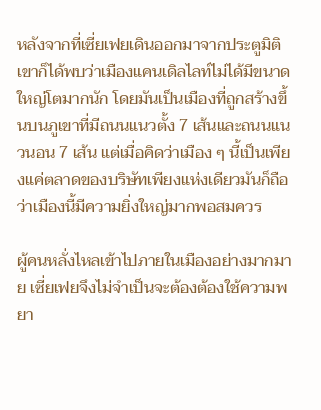หลังจากที่เซี่ยเฟยเดินออกมาจากประตูมิติ เขาก็ได้พบว่าเมืองแคนเดิลไลท์ไม่ได้มีขนาดใหญ่โตมากนัก โดยมันเป็นเมืองที่ถูกสร้างขึ้นบนภูเขาที่มีถนนแนวตั้ง 7 เส้นและถนนแนวนอน 7 เส้น แต่เมื่อคิดว่าเมือง ๆ นี้เป็นเพียงแค่ตลาดของบริษัทเพียงแห่งเดียวมันก็ถือว่าเมืองนี้มีความยิ่งใหญ่มากพอสมควร

ผู้คนหลั่งไหลเข้าไปภายในเมืองอย่างมากมาย เซี่ยเฟยจึงไม่จำเป็นจะต้องต้องใช้ความพยา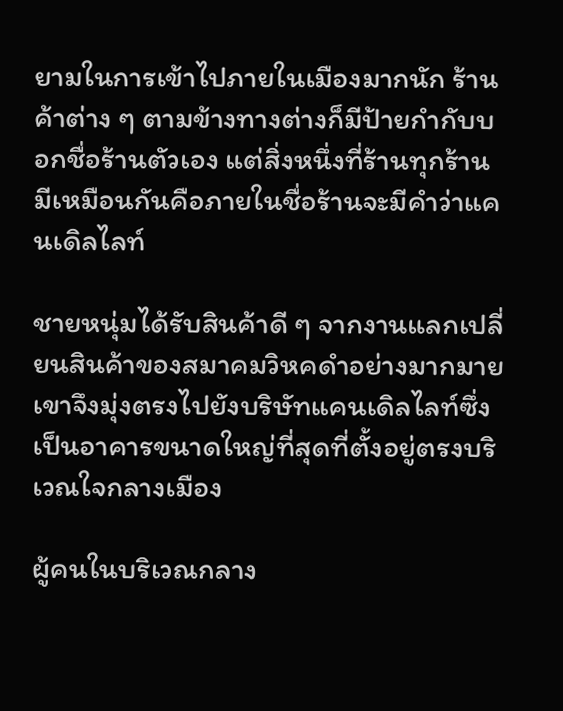ยามในการเข้าไปภายในเมืองมากนัก ร้านค้าต่าง ๆ ตามข้างทางต่างก็มีป้ายกำกับบอกชื่อร้านตัวเอง แต่สิ่งหนึ่งที่ร้านทุกร้านมีเหมือนกันคือภายในชื่อร้านจะมีคำว่าแคนเดิลไลท์

ชายหนุ่มได้รับสินค้าดี ๆ จากงานแลกเปลี่ยนสินค้าของสมาคมวิหคดำอย่างมากมาย เขาจึงมุ่งตรงไปยังบริษัทแคนเดิลไลท์ซึ่งเป็นอาคารขนาดใหญ่ที่สุดที่ตั้งอยู่ตรงบริเวณใจกลางเมือง

ผู้คนในบริเวณกลาง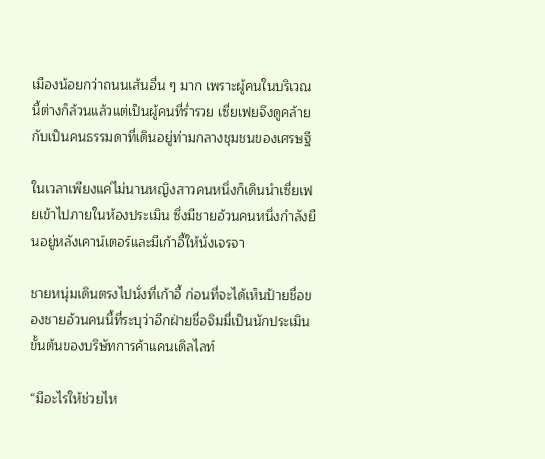เมืองน้อยกว่าถนนเส้นอื่น ๆ มาก เพราะผู้คนในบริเวณนี้ต่างก็ล้วนแล้วแต่เป็นผู้คนที่ร่ำรวย เซี่ยเฟยจึงดูคล้ายกับเป็นคนธรรมดาที่เดินอยู่ท่ามกลางชุมชนของเศรษฐี

ในเวลาเพียงแค่ไม่นานหญิงสาวคนหนึ่งก็เดินนำเซี่ยเฟยเข้าไปภายในห้องประเมิน ซึ่งมีชายอ้วนคนหนึ่งกำลังยืนอยู่หลังเคาน์เตอร์และมีเก้าอี้ให้นั่งเจรจา

ชายหนุ่มเดินตรงไปนั่งที่เก้าอี้ ก่อนที่จะได้เห็นป้ายชื่อของชายอ้วนคนนี้ที่ระบุว่าอีกฝ่ายชื่อจิมมี่เป็นนักประเมินขั้นต้นของบริษัทการค้าแคนเดิลไลท์

“มีอะไรให้ช่วยไห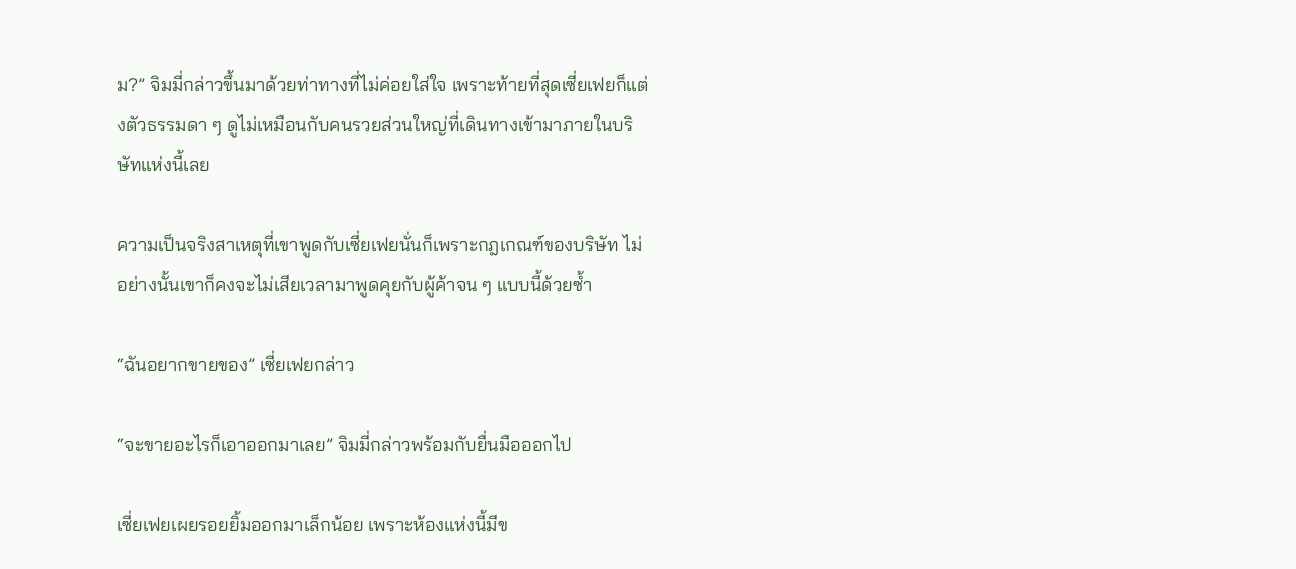ม?” จิมมี่กล่าวขึ้นมาด้วยท่าทางที่ไม่ค่อยใส่ใจ เพราะท้ายที่สุดเซี่ยเฟยก็แต่งตัวธรรมดา ๆ ดูไม่เหมือนกับคนรวยส่วนใหญ่ที่เดินทางเข้ามาภายในบริษัทแห่งนี้เลย

ความเป็นจริงสาเหตุที่เขาพูดกับเซี่ยเฟยนั่นก็เพราะกฎเกณฑ์ของบริษัท ไม่อย่างนั้นเขาก็คงจะไม่เสียเวลามาพูดคุยกับผู้ค้าจน ๆ แบบนี้ด้วยซ้ำ

“ฉันอยากขายของ” เซี่ยเฟยกล่าว

“จะขายอะไรก็เอาออกมาเลย” จิมมี่กล่าวพร้อมกับยื่นมือออกไป

เซี่ยเฟยเผยรอยยิ้มออกมาเล็กน้อย เพราะห้องแห่งนี้มีข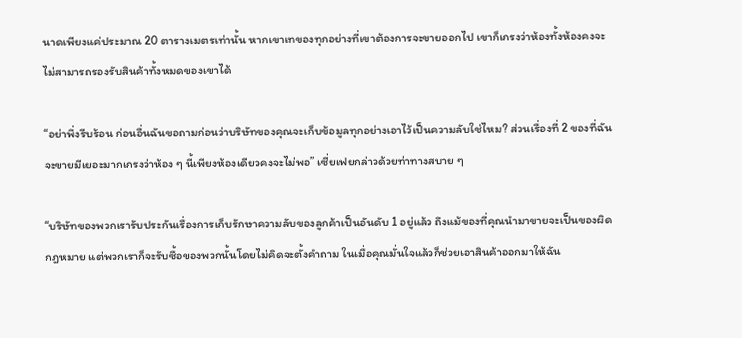นาดเพียงแค่ประมาณ 20 ตารางเมตรเท่านั้น หากเขาเทของทุกอย่างที่เขาต้องการจะขายออกไป เขาก็เกรงว่าห้องทั้งห้องคงจะไม่สามารถรองรับสินค้าทั้งหมดของเขาได้

“อย่าพึ่งรีบร้อน ก่อนอื่นฉันขอถามก่อนว่าบริษัทของคุณจะเก็บข้อมูลทุกอย่างเอาไว้เป็นความลับใช่ไหม? ส่วนเรื่องที่ 2 ของที่ฉันจะขายมีเยอะมากเกรงว่าห้อง ๆ นี้เพียงห้องเดียวคงจะไม่พอ” เซี่ยเฟยกล่าวด้วยท่าทางสบาย ๆ

“บริษัทของพวกเรารับประกันเรื่องการเก็บรักษาความลับของลูกค้าเป็นอันดับ 1 อยู่แล้ว ถึงแม้ของที่คุณนำมาขายจะเป็นของผิดกฎหมาย แต่พวกเราก็จะรับซื้อของพวกนั้นโดยไม่คิดจะตั้งคำถาม ในเมื่อคุณมั่นใจแล้วก็ช่วยเอาสินค้าออกมาให้ฉัน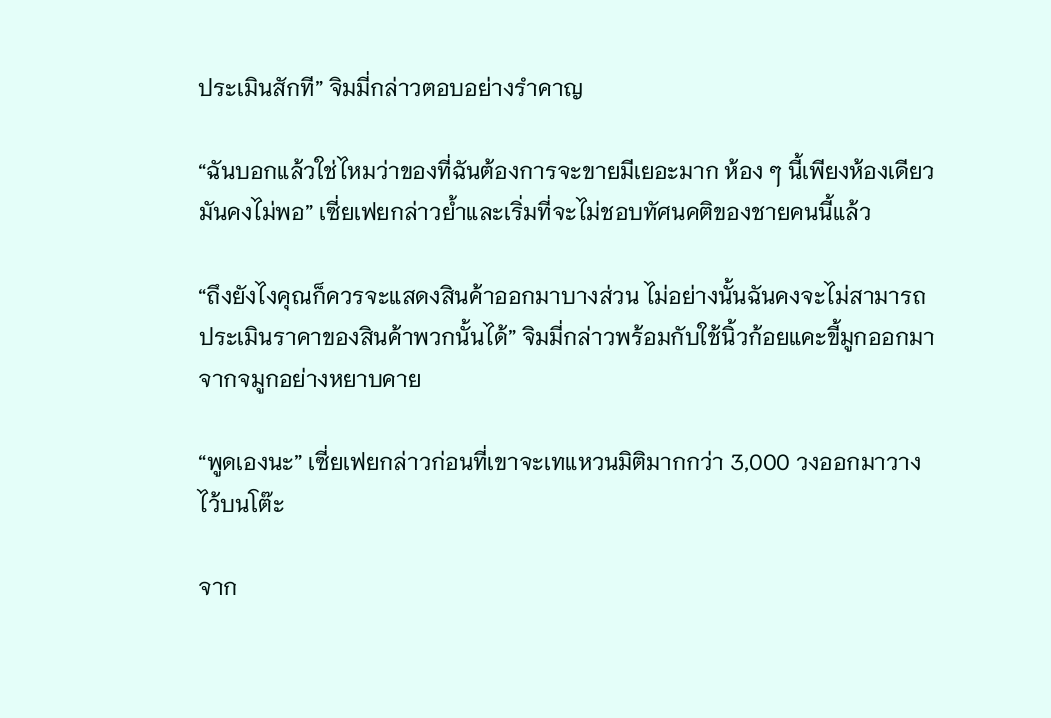ประเมินสักที” จิมมี่กล่าวตอบอย่างรำคาญ

“ฉันบอกแล้วใช่ไหมว่าของที่ฉันต้องการจะขายมีเยอะมาก ห้อง ๆ นี้เพียงห้องเดียวมันคงไม่พอ” เซี่ยเฟยกล่าวย้ำและเริ่มที่จะไม่ชอบทัศนคติของชายคนนี้แล้ว

“ถึงยังไงคุณก็ควรจะแสดงสินค้าออกมาบางส่วน ไม่อย่างนั้นฉันคงจะไม่สามารถประเมินราคาของสินค้าพวกนั้นได้” จิมมี่กล่าวพร้อมกับใช้นิ้วก้อยแคะขี้มูกออกมาจากจมูกอย่างหยาบคาย

“พูดเองนะ” เซี่ยเฟยกล่าวก่อนที่เขาจะเทแหวนมิติมากกว่า 3,000 วงออกมาวางไว้บนโต๊ะ

จาก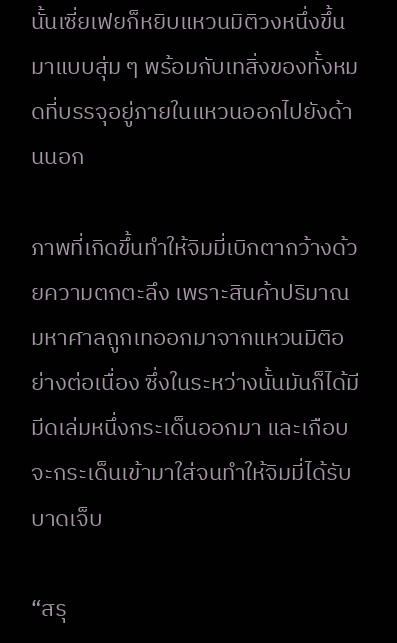นั้นเซี่ยเฟยก็หยิบแหวนมิติวงหนึ่งขึ้นมาแบบสุ่ม ๆ พร้อมกับเทสิ่งของทั้งหมดที่บรรจุอยู่ภายในแหวนออกไปยังด้านนอก

ภาพที่เกิดขึ้นทำให้จิมมี่เบิกตากว้างด้วยความตกตะลึง เพราะสินค้าปริมาณมหาศาลถูกเทออกมาจากแหวนมิติอย่างต่อเนื่อง ซึ่งในระหว่างนั้นมันก็ได้มีมีดเล่มหนึ่งกระเด็นออกมา และเกือบจะกระเด็นเข้ามาใส่จนทำให้จิมมี่ได้รับบาดเจ็บ

“สรุ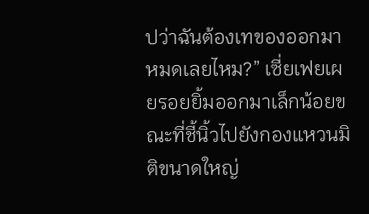ปว่าฉันต้องเทของออกมาหมดเลยไหม?” เซี่ยเฟยเผยรอยยิ้มออกมาเล็กน้อยขณะที่ชี้นิ้วไปยังกองแหวนมิติขนาดใหญ่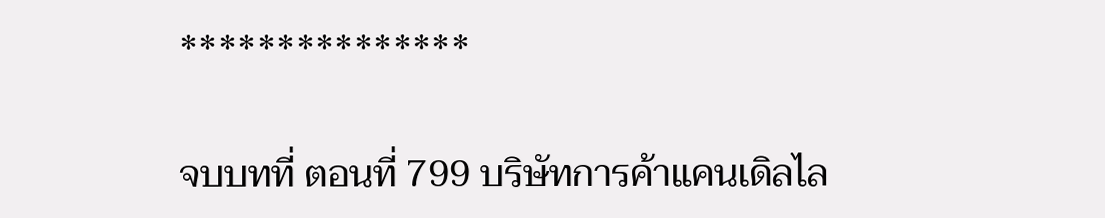***************

จบบทที่ ตอนที่ 799 บริษัทการค้าแคนเดิลไล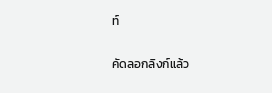ท์

คัดลอกลิงก์แล้ว